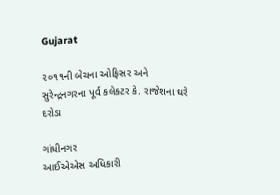Gujarat

૨૦૧૧ની બેચના ઓફિસર અને સુરેન્દ્રનગરના પૂર્વ કલેકટર કે. રાજેશના ઘરે દરોડા

ગાંધીનગર
આઈએએસ અધિકારી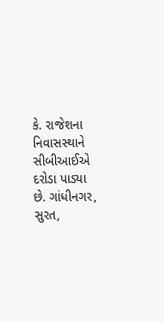કે. રાજેશના નિવાસસ્થાને સીબીઆઈએ દરોડા પાડ્યા છે. ગાંધીનગર, સુરત,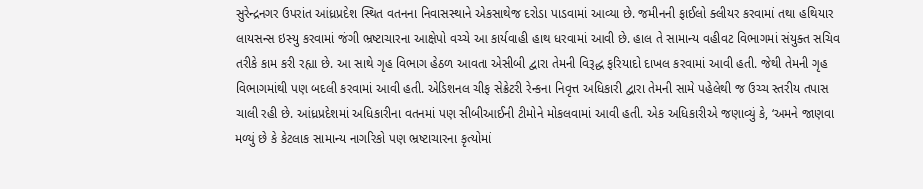સુરેન્દ્રનગર ઉપરાંત આંધ્રપ્રદેશ સ્થિત વતનના નિવાસસ્થાને એકસાથેજ દરોડા પાડવામાં આવ્યા છે. જમીનની ફાઈલો ક્લીયર કરવામાં તથા હથિયાર લાયસન્સ ઇસ્યુ કરવામાં જંગી ભ્રષ્ટાચારના આક્ષેપો વચ્ચે આ કાર્યવાહી હાથ ધરવામાં આવી છે. હાલ તે સામાન્ય વહીવટ વિભાગમાં સંયુક્ત સચિવ તરીકે કામ કરી રહ્યા છે. આ સાથે ગૃહ વિભાગ હેઠળ આવતા એસીબી દ્વારા તેમની વિરૂદ્ધ ફરિયાદો દાખલ કરવામાં આવી હતી. જેથી તેમની ગૃહ વિભાગમાંથી પણ બદલી કરવામાં આવી હતી. એડિશનલ ચીફ સેક્રેટરી રેન્કના નિવૃત્ત અધિકારી દ્વારા તેમની સામે પહેલેથી જ ઉચ્ચ સ્તરીય તપાસ ચાલી રહી છે. આંધ્રપ્રદેશમાં અધિકારીના વતનમાં પણ સીબીઆઈની ટીમોને મોકલવામાં આવી હતી. એક અધિકારીએ જણાવ્યું કે, ‘અમને જાણવા મળ્યું છે કે કેટલાક સામાન્ય નાગરિકો પણ ભ્રષ્ટાચારના કૃત્યોમાં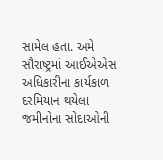સામેલ હતા. અમે સૌરાષ્ટ્રમાં આઈએએસ અધિકારીના કાર્યકાળ દરમિયાન થયેલા જમીનોના સોદાઓની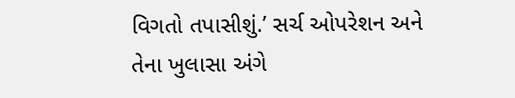વિગતો તપાસીશું.’ સર્ચ ઓપરેશન અને તેના ખુલાસા અંગે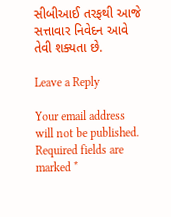સીબીઆઈ તરફથી આજે સત્તાવાર નિવેદન આવે તેવી શક્યતા છે.

Leave a Reply

Your email address will not be published. Required fields are marked *